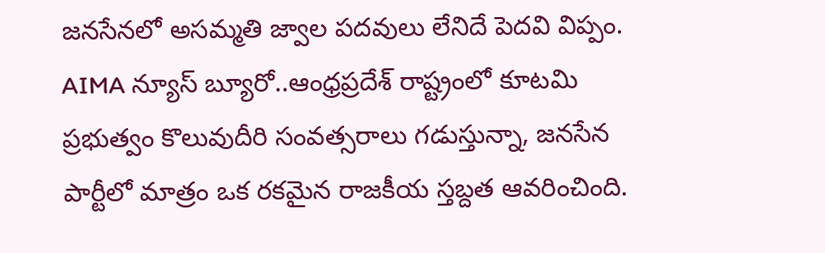జనసేనలో అసమ్మతి జ్వాల పదవులు లేనిదే పెదవి విప్పం.
AIMA న్యూస్ బ్యూరో..ఆంధ్రప్రదేశ్ రాష్ట్రంలో కూటమి ప్రభుత్వం కొలువుదీరి సంవత్సరాలు గడుస్తున్నా, జనసేన పార్టీలో మాత్రం ఒక రకమైన రాజకీయ స్తబ్దత ఆవరించింది.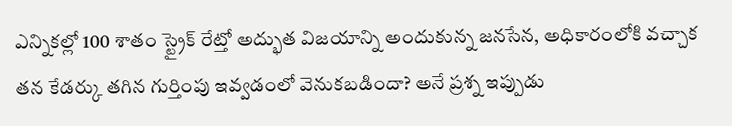ఎన్నికల్లో 100 శాతం స్ట్రైక్ రేట్తో అద్భుత విజయాన్ని అందుకున్న జనసేన, అధికారంలోకి వచ్చాక తన కేడర్కు తగిన గుర్తింపు ఇవ్వడంలో వెనుకబడిందా? అనే ప్రశ్న ఇప్పుడు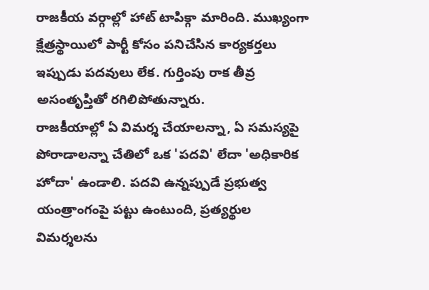రాజకీయ వర్గాల్లో హాట్ టాపిక్గా మారింది. ముఖ్యంగా క్షేత్రస్థాయిలో పార్టీ కోసం పనిచేసిన కార్యకర్తలు ఇప్పుడు పదవులు లేక. గుర్తింపు రాక తీవ్ర అసంతృప్తితో రగిలిపోతున్నారు.
రాజకీయాల్లో ఏ విమర్శ చేయాలన్నా, ఏ సమస్యపై పోరాడాలన్నా చేతిలో ఒక 'పదవి' లేదా 'అధికారిక హోదా' ఉండాలి. పదవి ఉన్నప్పుడే ప్రభుత్వ యంత్రాంగంపై పట్టు ఉంటుంది, ప్రత్యర్థుల విమర్శలను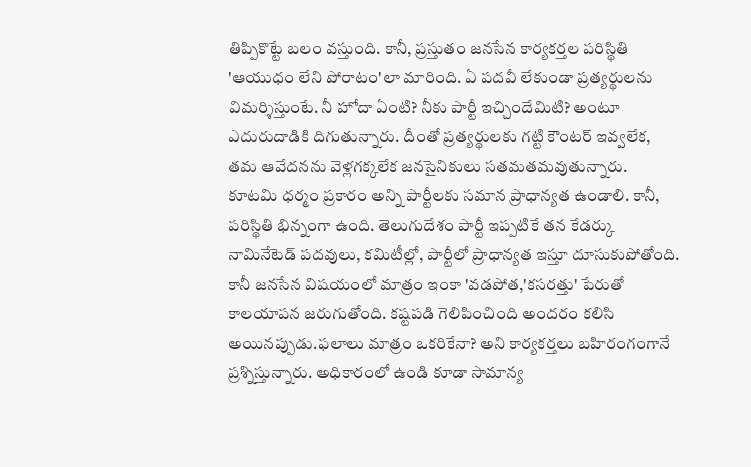తిప్పికొట్టే బలం వస్తుంది. కానీ, ప్రస్తుతం జనసేన కార్యకర్తల పరిస్థితి 'ఆయుధం లేని పోరాటం'లా మారింది. ఏ పదవీ లేకుండా ప్రత్యర్థులను విమర్శిస్తుంటే. నీ హోదా ఏంటి? నీకు పార్టీ ఇచ్చిందేమిటి? అంటూ ఎదురుదాడికి దిగుతున్నారు. దీంతో ప్రత్యర్థులకు గట్టి కౌంటర్ ఇవ్వలేక, తమ ఆవేదనను వెళ్లగక్కలేక జనసైనికులు సతమతమవుతున్నారు.
కూటమి ధర్మం ప్రకారం అన్ని పార్టీలకు సమాన ప్రాధాన్యత ఉండాలి. కానీ, పరిస్థితి భిన్నంగా ఉంది. తెలుగుదేశం పార్టీ ఇప్పటికే తన కేడర్కు నామినేటెడ్ పదవులు, కమిటీల్లో, పార్టీలో ప్రాధాన్యత ఇస్తూ దూసుకుపోతోంది. కానీ జనసేన విషయంలో మాత్రం ఇంకా 'వడపోత,'కసరత్తు' పేరుతో కాలయాపన జరుగుతోంది. కష్టపడి గెలిపించింది అందరం కలిసి అయినప్పుడు.ఫలాలు మాత్రం ఒకరికేనా? అని కార్యకర్తలు బహిరంగంగానే ప్రశ్నిస్తున్నారు. అధికారంలో ఉండి కూడా సామాన్య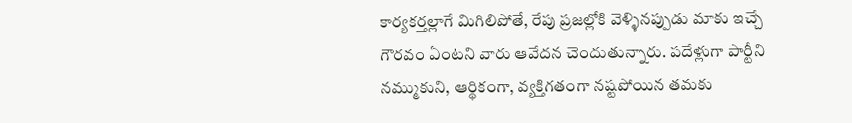కార్యకర్తల్లాగే మిగిలిపోతే, రేపు ప్రజల్లోకి వెళ్ళినప్పుడు మాకు ఇచ్చే గౌరవం ఏంటని వారు ఆవేదన చెందుతున్నారు. పదేళ్లుగా పార్టీని నమ్ముకుని, ఆర్థికంగా, వ్యక్తిగతంగా నష్టపోయిన తమకు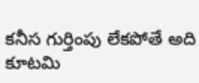కనీస గుర్తింపు లేకపోతే అది కూటమి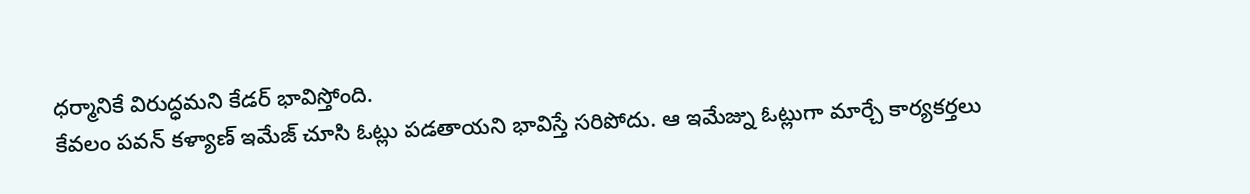ధర్మానికే విరుద్ధమని కేడర్ భావిస్తోంది.
కేవలం పవన్ కళ్యాణ్ ఇమేజ్ చూసి ఓట్లు పడతాయని భావిస్తే సరిపోదు. ఆ ఇమేజ్ను ఓట్లుగా మార్చే కార్యకర్తలు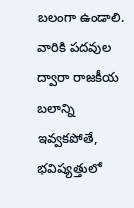బలంగా ఉండాలి. వారికి పదవుల ద్వారా రాజకీయ బలాన్ని ఇవ్వకపోతే, భవిష్యత్తులో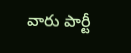వారు పార్టీ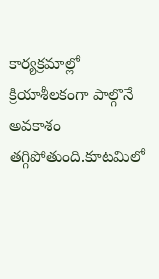కార్యక్రమాల్లో క్రియాశీలకంగా పాల్గొనే అవకాశం తగ్గిపోతుంది.కూటమిలో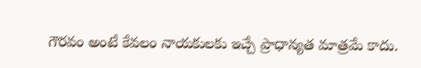గౌరవం అంటే కేవలం నాయకులకు ఇచ్చే ప్రాధాన్యత మాత్రమే కాదు.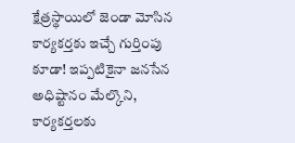క్షేత్రస్థాయిలో జెండా మోసిన కార్యకర్తకు ఇచ్చే గుర్తింపు కూడా! ఇప్పటికైనా జనసేన అధిష్టానం మేల్కొని, కార్యకర్తలకు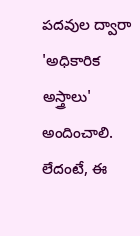పదవుల ద్వారా 'అధికారిక అస్త్రాలు' అందించాలి. లేదంటే, ఈ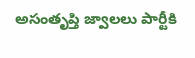అసంతృప్తి జ్వాలలు పార్టీకి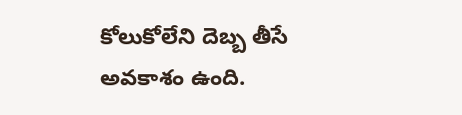కోలుకోలేని దెబ్బ తీసే అవకాశం ఉంది.